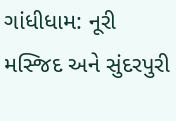ગાંધીધામ: નૂરી મસ્જિદ અને સુંદરપુરી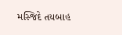મસ્જિદે તયબાહ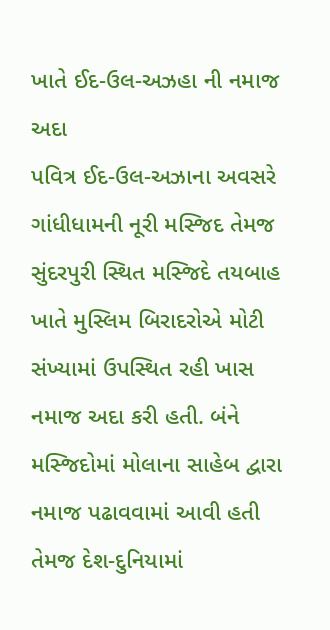ખાતે ઈદ-ઉલ-અઝહા ની નમાજ અદા
પવિત્ર ઈદ-ઉલ-અઝાના અવસરે ગાંધીધામની નૂરી મસ્જિદ તેમજ સુંદરપુરી સ્થિત મસ્જિદે તયબાહ ખાતે મુસ્લિમ બિરાદરોએ મોટી સંખ્યામાં ઉપસ્થિત રહી ખાસ નમાજ અદા કરી હતી. બંને મસ્જિદોમાં મોલાના સાહેબ દ્વારા નમાજ પઢાવવામાં આવી હતી તેમજ દેશ-દુનિયામાં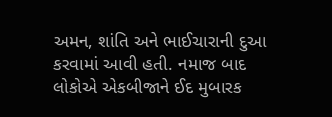અમન, શાંતિ અને ભાઈચારાની દુઆ કરવામાં આવી હતી. નમાજ બાદ લોકોએ એકબીજાને ઈદ મુબારક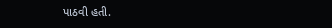પાઠવી હતી.